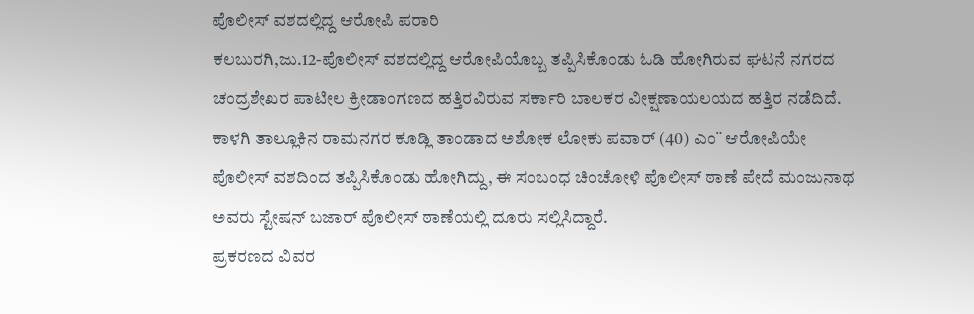ಪೊಲೀಸ್ ವಶದಲ್ಲಿದ್ದ ಆರೋಪಿ ಪರಾರಿ
ಕಲಬುರಗಿ,ಜು.12-ಪೊಲೀಸ್ ವಶದಲ್ಲಿದ್ದ ಆರೋಪಿಯೊಬ್ಬ ತಪ್ಪಿಸಿಕೊಂಡು ಓಡಿ ಹೋಗಿರುವ ಘಟನೆ ನಗರದ ಚಂದ್ರಶೇಖರ ಪಾಟೀಲ ಕ್ರೀಡಾಂಗಣದ ಹತ್ತಿರವಿರುವ ಸರ್ಕಾರಿ ಬಾಲಕರ ವೀಕ್ಷಣಾಯಲಯದ ಹತ್ತಿರ ನಡೆದಿದೆ.
ಕಾಳಗಿ ತಾಲ್ಲೂಕಿನ ರಾಮನಗರ ಕೂಡ್ಲಿ ತಾಂಡಾದ ಅಶೋಕ ಲೋಕು ಪವಾರ್ (40) ಎಂ¨ ಆರೋಪಿಯೇ ಪೊಲೀಸ್ ವಶದಿಂದ ತಪ್ಪಿಸಿಕೊಂಡು ಹೋಗಿದ್ದು, ಈ ಸಂಬಂಧ ಚಿಂಚೋಳಿ ಪೊಲೀಸ್ ಠಾಣೆ ಪೇದೆ ಮಂಜುನಾಥ ಅವರು ಸ್ಟೇಷನ್ ಬಜಾರ್ ಪೊಲೀಸ್ ಠಾಣೆಯಲ್ಲಿ ದೂರು ಸಲ್ಲಿಸಿದ್ದಾರೆ.
ಪ್ರಕರಣದ ವಿವರ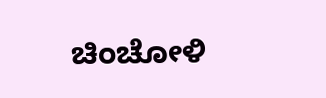ಚಿಂಚೋಳಿ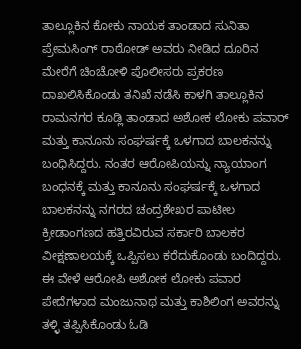ತಾಲ್ಲೂಕಿನ ಕೋಕು ನಾಯಕ ತಾಂಡಾದ ಸುನಿತಾ ಪ್ರೇಮಸಿಂಗ್ ರಾಠೋಡ್ ಅವರು ನೀಡಿದ ದೂರಿನ ಮೇರೆಗೆ ಚಿಂಚೋಳಿ ಪೊಲೀಸರು ಪ್ರಕರಣ ದಾಖಲಿಸಿಕೊಂಡು ತನಿಖೆ ನಡೆಸಿ ಕಾಳಗಿ ತಾಲ್ಲೂಕಿನ ರಾಮನಗರ ಕೂಡ್ಲಿ ತಾಂಡಾದ ಅಶೋಕ ಲೋಕು ಪವಾರ್ ಮತ್ತು ಕಾನೂನು ಸಂಘರ್ಷಕ್ಕೆ ಒಳಗಾದ ಬಾಲಕನನ್ನು ಬಂಧಿಸಿದ್ದರು. ನಂತರ ಆರೋಪಿಯನ್ನು ನ್ಯಾಯಾಂಗ ಬಂಧನಕ್ಕೆ ಮತ್ತು ಕಾನೂನು ಸಂಘರ್ಷಕ್ಕೆ ಒಳಗಾದ ಬಾಲಕನನ್ನು ನಗರದ ಚಂದ್ರಶೇಖರ ಪಾಟೀಲ ಕ್ರೀಡಾಂಗಣದ ಹತ್ತಿರವಿರುವ ಸರ್ಕಾರಿ ಬಾಲಕರ ವೀಕ್ಷಣಾಲಯಕ್ಕೆ ಒಪ್ಪಿಸಲು ಕರೆದುಕೊಂಡು ಬಂದಿದ್ದರು. ಈ ವೇಳೆ ಆರೋಪಿ ಅಶೋಕ ಲೋಕು ಪವಾರ ಪೇದೆಗಳಾದ ಮಂಜುನಾಥ ಮತ್ತು ಕಾಶಿಲಿಂಗ ಅವರನ್ನು ತಳ್ಳಿ ತಪ್ಪಿಸಿಕೊಂಡು ಓಡಿ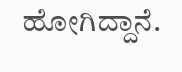ಹೋಗಿದ್ದಾನೆ.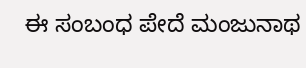ಈ ಸಂಬಂಧ ಪೇದೆ ಮಂಜುನಾಥ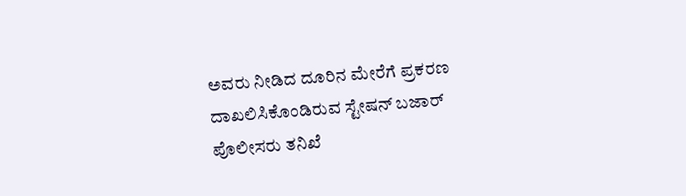ಅವರು ನೀಡಿದ ದೂರಿನ ಮೇರೆಗೆ ಪ್ರಕರಣ ದಾಖಲಿಸಿಕೊಂಡಿರುವ ಸ್ಟೇಷನ್ ಬಜಾರ್ ಪೊಲೀಸರು ತನಿಖೆ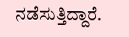ನಡೆಸುತ್ತಿದ್ದಾರೆ.